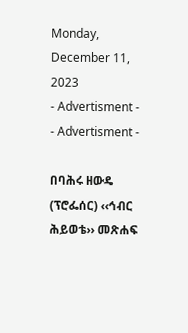Monday, December 11, 2023
- Advertisment -
- Advertisment -

በባሕሩ ዘውዴ (ፕሮፌሰር) ‹‹ኅብር ሕይወቴ›› መጽሐፍ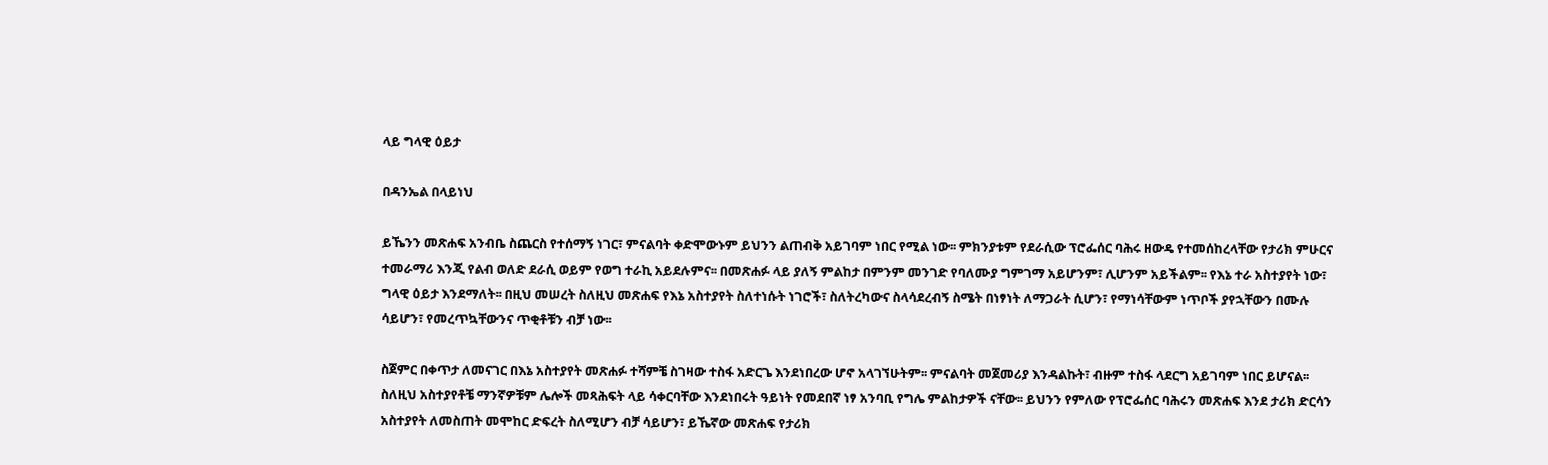ላይ ግላዊ ዕይታ

በዳንኤል በላይነህ

ይኼንን መጽሐፍ አንብቤ ስጨርስ የተሰማኝ ነገር፣ ምናልባት ቀድሞውኑም ይህንን ልጠብቅ አይገባም ነበር የሚል ነው፡፡ ምክንያቱም የደራሲው ፕሮፌሰር ባሕሩ ዘውዴ የተመሰከረላቸው የታሪክ ምሁርና ተመራማሪ እንጂ የልብ ወለድ ደራሲ ወይም የወግ ተራኪ አይደሉምና፡፡ በመጽሐፉ ላይ ያለኝ ምልከታ በምንም መንገድ የባለሙያ ግምገማ አይሆንም፣ ሊሆንም አይችልም፡፡ የእኔ ተራ አስተያየት ነው፣ ግላዊ ዕይታ እንደማለት፡፡ በዚህ መሠረት ስለዚህ መጽሐፍ የእኔ አስተያየት ስለተነሱት ነገሮች፣ ስለትረካውና ስላሳደረብኝ ስሜት በነፃነት ለማጋራት ሲሆን፣ የማነሳቸውም ነጥቦች ያየኋቸውን በሙሉ ሳይሆን፣ የመረጥኳቸውንና ጥቂቶቹን ብቻ ነው፡፡

ስጀምር በቀጥታ ለመናገር በእኔ አስተያየት መጽሐፉ ተሻምቼ ስገዛው ተስፋ አድርጌ እንደነበረው ሆኖ አላገኘሁትም፡፡ ምናልባት መጀመሪያ እንዳልኩት፣ ብዙም ተስፋ ላደርግ አይገባም ነበር ይሆናል፡፡ ስለዚህ አስተያየቶቼ ማንኛዎቹም ሌሎች መጻሕፍት ላይ ሳቀርባቸው እንደነበሩት ዓይነት የመደበኛ ነፃ አንባቢ የግሌ ምልከታዎች ናቸው፡፡ ይህንን የምለው የፕሮፌሰር ባሕሩን መጽሐፍ እንደ ታሪክ ድርሳን አስተያየት ለመስጠት መሞከር ድፍረት ስለሚሆን ብቻ ሳይሆን፣ ይኼኛው መጽሐፍ የታሪክ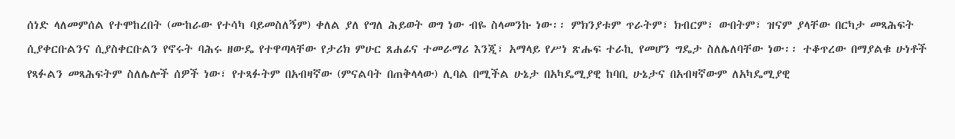ሰነድ ላለመምሰል የተሞከረበት (ሙከራው የተሳካ ባይመስለኝም) ቀለል ያለ የግለ ሕይወት ወግ ነው ብዬ ስላመንኩ ነው፡፡ ምክንያቱም ጥራትም፣ ክብርም፣ ውበትም፣ ዝናም ያላቸው በርካታ መጻሕፍት ሲያቀርቡልንና ሲያስቀርቡልን የኖሩት ባሕሩ ዘውዴ የተዋጣላቸው የታሪክ ምሁር ጸሐፊና ተመራማሪ እንጂ፣ አማላይ የሥነ ጽሑፍ ተራኪ የመሆን ግዴታ ስለሌለባቸው ነው፡፡ ተቆጥረው በማያልቁ ሁነቶች የጻፉልን መጻሕፍትም ስለሌሎች ሰዎች ነው፣ የተጻፉትም በአብዛኛው (ምናልባት በጠቅላላው) ሊባል በሚችል ሁኔታ በአካዴሚያዊ ከባቢ ሁኔታና በአብዛኛውም ለአካዴሚያዊ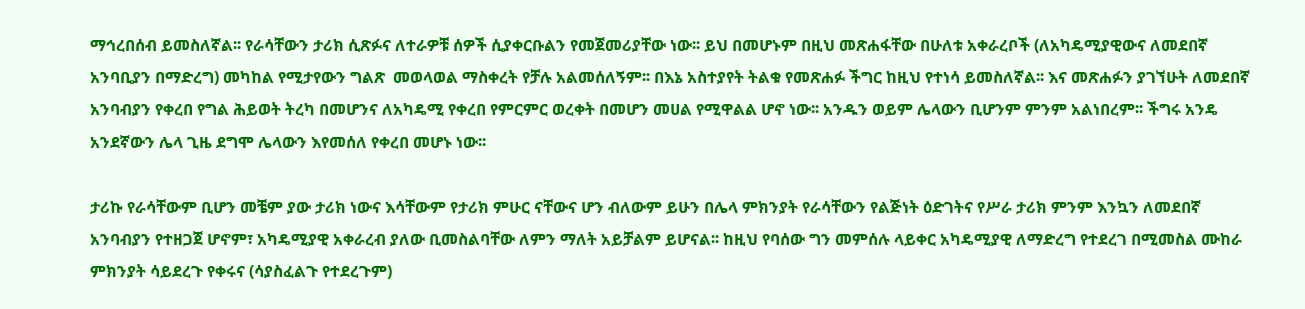ማኅረበሰብ ይመስለኛል፡፡ የራሳቸውን ታሪክ ሲጽፉና ለተራዎቹ ሰዎች ሲያቀርቡልን የመጀመሪያቸው ነው፡፡ ይህ በመሆኑም በዚህ መጽሐፋቸው በሁለቱ አቀራረቦች (ለአካዴሚያዊውና ለመደበኛ አንባቢያን በማድረግ) መካከል የሚታየውን ግልጽ  መወላወል ማስቀረት የቻሉ አልመሰለኝም፡፡ በእኔ አስተያየት ትልቁ የመጽሐፉ ችግር ከዚህ የተነሳ ይመስለኛል፡፡ እና መጽሐፉን ያገኘሁት ለመደበኛ አንባብያን የቀረበ የግል ሕይወት ትረካ በመሆንና ለአካዴሚ የቀረበ የምርምር ወረቀት በመሆን መሀል የሚዋልል ሆኖ ነው፡፡ አንዱን ወይም ሌላውን ቢሆንም ምንም አልነበረም፡፡ ችግሩ አንዴ አንደኛውን ሌላ ጊዜ ደግሞ ሌላውን እየመሰለ የቀረበ መሆኑ ነው፡፡

ታሪኩ የራሳቸውም ቢሆን መቼም ያው ታሪክ ነውና እሳቸውም የታሪክ ምሁር ናቸውና ሆን ብለውም ይሁን በሌላ ምክንያት የራሳቸውን የልጅነት ዕድገትና የሥራ ታሪክ ምንም እንኳን ለመደበኛ አንባብያን የተዘጋጀ ሆኖም፣ አካዴሚያዊ አቀራረብ ያለው ቢመስልባቸው ለምን ማለት አይቻልም ይሆናል፡፡ ከዚህ የባሰው ግን መምሰሉ ላይቀር አካዴሚያዊ ለማድረግ የተደረገ በሚመስል ሙከራ ምክንያት ሳይደረጉ የቀሩና (ሳያስፈልጉ የተደረጉም)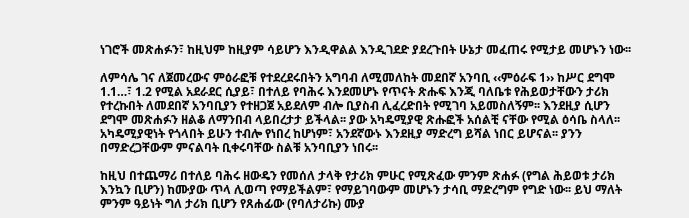ነገሮች መጽሐፉን፣ ከዚህም ከዚያም ሳይሆን እንዲዋልል እንዲገደድ ያደረጉበት ሁኔታ መፈጠሩ የሚታይ መሆኑን ነው፡፡

ለምሳሌ ገና ለጀመረውና ምዕራፎቹ የተደረደሩበትን አግባብ ለሚመለከት መደበኛ አንባቢ ‹‹ምዕራፍ 1›› ከሥር ደግሞ 1.1…፣ 1.2 የሚል አደራደር ሲያይ፣ በተለይ የባሕሩ እንደመሆኑ የጥናት ጽሑፍ እንጂ ባለቤቱ የሕይወታቸውን ታሪክ የተረኩበት ለመደበኛ አንባቢያን የተዘጋጀ አይደለም ብሎ ቢያስብ ሊፈረድበት የሚገባ አይመስለኝም፡፡ እንደዚያ ሲሆን ደግሞ መጽሐፉን ዘልቆ ለማንበብ ላይበረታታ ይችላል፡፡ ያው አካዴሚያዊ ጽሑፎች አሰልቺ ናቸው የሚል ዕሳቤ ስላለ፡፡ አካዴሚያዊነት የጎላበት ይሁን ተብሎ የነበረ ከሆነም፣ አንደኛውኑ እንደዚያ ማድረግ ይሻል ነበር ይሆናል፡፡ ያንን በማድረጋቸውም ምናልባት ቢቀሩባቸው ስልቹ አንባቢያን ነበሩ፡፡

ከዚህ በተጨማሪ በተለይ ባሕሩ ዘውዴን የመሰለ ታላቅ የታሪክ ምሁር የሚጽፈው ምንም ጽሐፉ (የግል ሕይወቱ ታሪክ እንኳን ቢሆን) ከሙያው ጥላ ሊወጣ የማይችልም፣ የማይገባውም መሆኑን ታሳቢ ማድረግም የግድ ነው፡፡ ይህ ማለት ምንም ዓይነት ግለ ታሪክ ቢሆን የጸሐፊው (የባለታሪኩ) ሙያ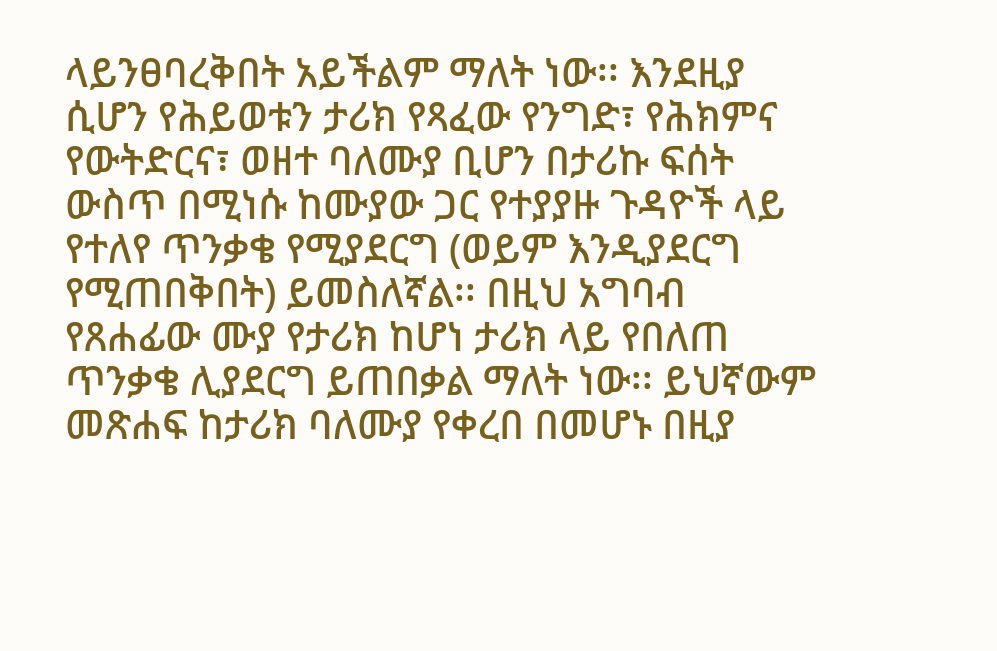ላይንፀባረቅበት አይችልም ማለት ነው፡፡ እንደዚያ ሲሆን የሕይወቱን ታሪክ የጻፈው የንግድ፣ የሕክምና የውትድርና፣ ወዘተ ባለሙያ ቢሆን በታሪኩ ፍሰት ውስጥ በሚነሱ ከሙያው ጋር የተያያዙ ጉዳዮች ላይ የተለየ ጥንቃቄ የሚያደርግ (ወይም እንዲያደርግ የሚጠበቅበት) ይመስለኛል፡፡ በዚህ አግባብ የጸሐፊው ሙያ የታሪክ ከሆነ ታሪክ ላይ የበለጠ ጥንቃቄ ሊያደርግ ይጠበቃል ማለት ነው፡፡ ይህኛውም መጽሐፍ ከታሪክ ባለሙያ የቀረበ በመሆኑ በዚያ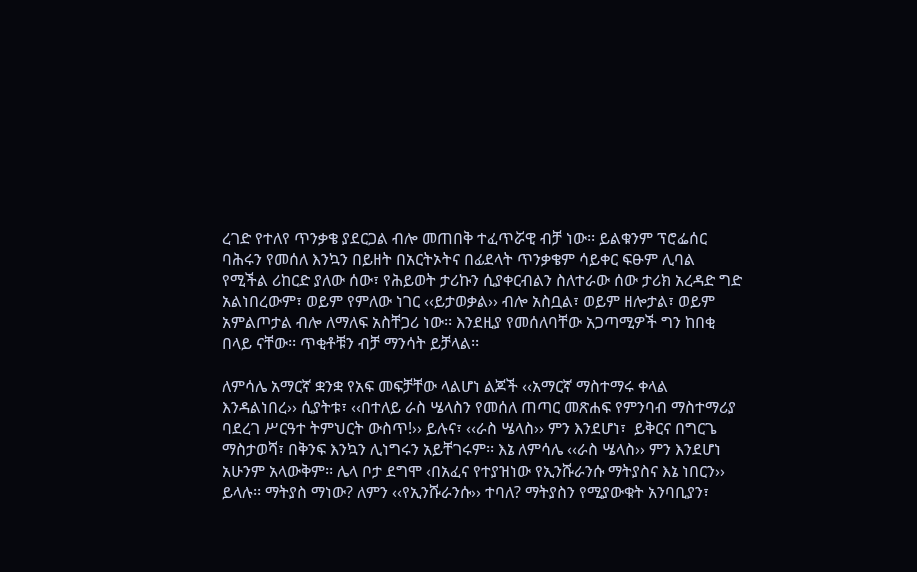ረገድ የተለየ ጥንቃቄ ያደርጋል ብሎ መጠበቅ ተፈጥሯዊ ብቻ ነው፡፡ ይልቁንም ፕሮፌሰር ባሕሩን የመሰለ እንኳን በይዘት በአርትኦትና በፊደላት ጥንቃቄም ሳይቀር ፍፁም ሊባል የሚችል ሪከርድ ያለው ሰው፣ የሕይወት ታሪኩን ሲያቀርብልን ስለተራው ሰው ታሪክ አረዳድ ግድ አልነበረውም፣ ወይም የምለው ነገር ‹‹ይታወቃል›› ብሎ አስቧል፣ ወይም ዘሎታል፣ ወይም አምልጦታል ብሎ ለማለፍ አስቸጋሪ ነው፡፡ እንደዚያ የመሰለባቸው አጋጣሚዎች ግን ከበቂ በላይ ናቸው፡፡ ጥቂቶቹን ብቻ ማንሳት ይቻላል፡፡

ለምሳሌ አማርኛ ቋንቋ የአፍ መፍቻቸው ላልሆነ ልጆች ‹‹አማርኛ ማስተማሩ ቀላል እንዳልነበረ›› ሲያትቱ፣ ‹‹በተለይ ራስ ሤላስን የመሰለ ጠጣር መጽሐፍ የምንባብ ማስተማሪያ ባደረገ ሥርዓተ ትምህርት ውስጥ!›› ይሉና፣ ‹‹ራስ ሤላስ›› ምን እንደሆነ፣  ይቅርና በግርጌ ማስታወሻ፣ በቅንፍ እንኳን ሊነግሩን አይቸገሩም፡፡ እኔ ለምሳሌ ‹‹ራስ ሤላስ›› ምን እንደሆነ አሁንም አላውቅም፡፡ ሌላ ቦታ ደግሞ ‹በአፈና የተያዝነው የኢንሹራንሱ ማትያስና እኔ ነበርን›› ይላሉ፡፡ ማትያስ ማነው? ለምን ‹‹የኢንሹራንሱ›› ተባለ? ማትያስን የሚያውቁት አንባቢያን፣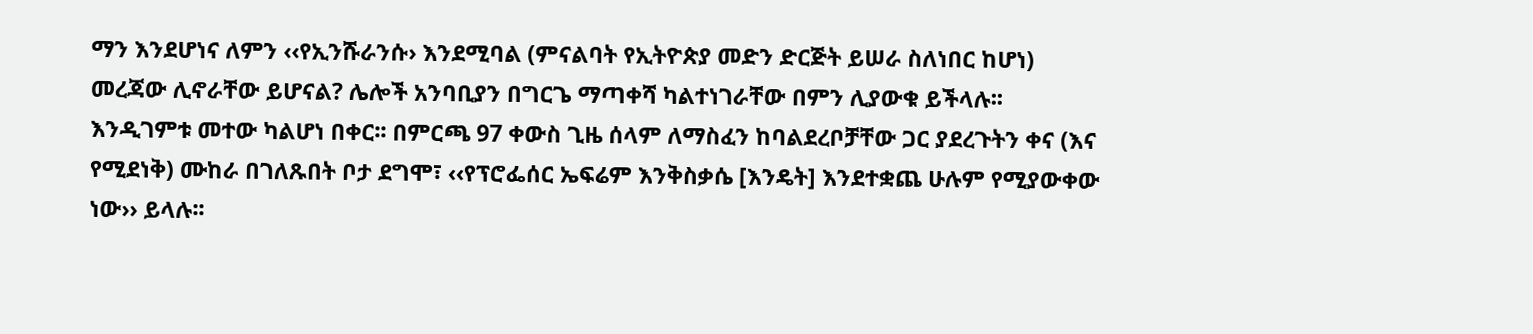ማን እንደሆነና ለምን ‹‹የኢንሹራንሱ› እንደሚባል (ምናልባት የኢትዮጵያ መድን ድርጅት ይሠራ ስለነበር ከሆነ) መረጃው ሊኖራቸው ይሆናል? ሌሎች አንባቢያን በግርጌ ማጣቀሻ ካልተነገራቸው በምን ሊያውቁ ይችላሉ፡፡ እንዲገምቱ መተው ካልሆነ በቀር፡፡ በምርጫ 97 ቀውስ ጊዜ ሰላም ለማስፈን ከባልደረቦቻቸው ጋር ያደረጉትን ቀና (እና የሚደነቅ) ሙከራ በገለጹበት ቦታ ደግሞ፣ ‹‹የፕሮፌሰር ኤፍሬም እንቅስቃሴ [እንዴት] እንደተቋጨ ሁሉም የሚያውቀው ነው›› ይላሉ፡፡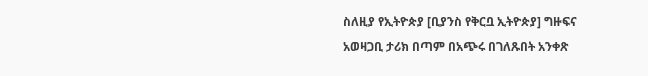ስለዚያ የኢትዮጵያ [ቢያንስ የቅርቧ ኢትዮጵያ] ግዙፍና አወዛጋቢ ታሪክ በጣም በአጭሩ በገለጹበት አንቀጽ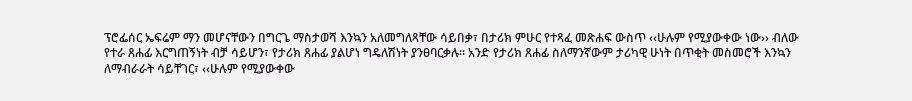ፕሮፌሰር ኤፍሬም ማን መሆናቸውን በግርጌ ማስታወሻ እንኳን አለመግለጻቸው ሳይበቃ፣ በታሪክ ምሁር የተጻፈ መጽሐፍ ውስጥ ‹‹ሁሉም የሚያውቀው ነው›› ብለው የተራ ጸሐፊ እርግጠኝነት ብቻ ሳይሆን፣ የታሪክ ጸሐፊ ያልሆነ ግዴለሽነት ያንፀባርቃሉ፡፡ አንድ የታሪክ ጸሐፊ ስለማንኛውም ታሪካዊ ሁነት በጥቂት መስመሮች እንኳን ለማብራራት ሳይቸገር፣ ‹‹ሁሉም የሚያውቀው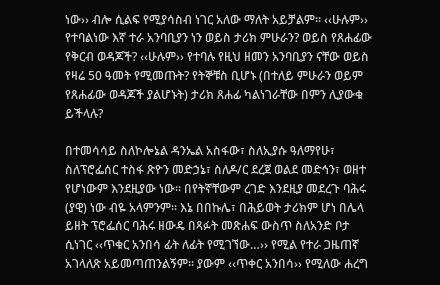ነው›› ብሎ ሲልፍ የሚያሳስብ ነገር አለው ማለት አይቻልም፡፡ ‹‹ሁሉም›› የተባልነው እኛ ተራ አንባቢያን ነን ወይስ ታሪክ ምሁራን? ወይስ የጸሐፊው የቅርብ ወዳጆች? ‹‹ሁሉም›› የተባሉ የዚህ ዘመን አንባቢያን ናቸው ወይስ የዛሬ 50 ዓመት የሚመጡት? የትኞቹስ ቢሆኑ (በተለይ ምሁራን ወይም የጸሐፊው ወዳጆች ያልሆኑት) ታሪክ ጸሐፊ ካልነገራቸው በምን ሊያውቁ ይችላሉ?

በተመሳሳይ ስለኮሎኔል ዳንኤል አስፋው፣ ስለኢያሱ ዓለማየሁ፣ ስለፕሮፌሰር ተስፋ ጽዮን መድኃኔ፣ ስለዶ/ር ደረጀ ወልደ መድኅን፣ ወዘተ የሆነውም እንደዚያው ነው፡፡ በየትኛቸውም ረገድ እንደዚያ መደረጉ ባሕሩ (ያዊ) ነው ብዬ አላምንም፡፡ እኔ በበኩሌ፣ በሕይወት ታሪክም ሆነ በሌላ ይዘት ፕሮፌሰር ባሕሩ ዘውዴ በጻፉት መጽሐፍ ውስጥ ስለአንድ ቦታ ሲነገር ‹‹ጥቁር አንበሳ ፊት ለፊት የሚገኘው…›› የሚል የተራ ጋዜጠኛ አገላለጽ አይመጣጠንልኝም፡፡ ያውም ‹‹ጥቀር አንበሳ›› የሚለው ሐረግ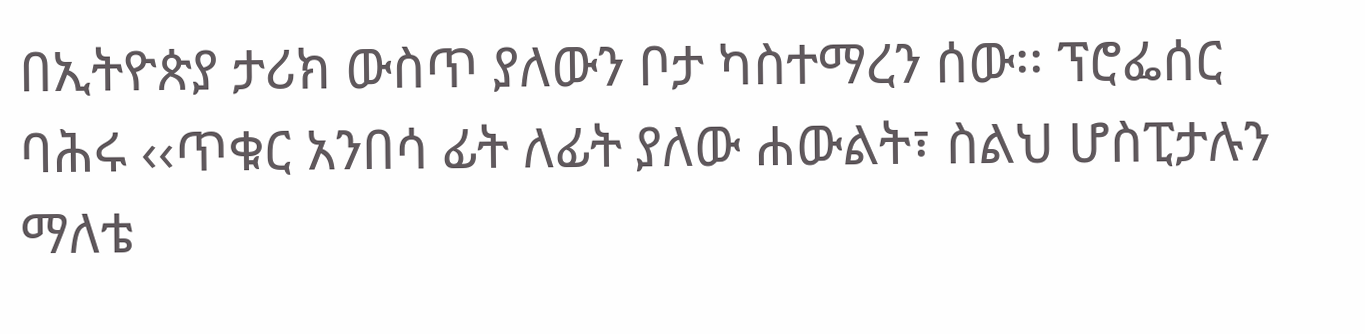በኢትዮጵያ ታሪክ ውስጥ ያለውን ቦታ ካስተማረን ሰው፡፡ ፕሮፌሰር ባሕሩ ‹‹ጥቁር አንበሳ ፊት ለፊት ያለው ሐውልት፣ ስልህ ሆስፒታሉን ማለቴ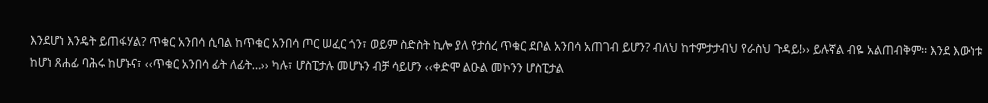እንደሆነ እንዴት ይጠፋሃል? ጥቁር አንበሳ ሲባል ከጥቁር አንበሳ ጦር ሠፈር ጎን፣ ወይም ስድስት ኪሎ ያለ የታሰረ ጥቁር ደቦል አንበሳ አጠገብ ይሆን? ብለህ ከተምታታብህ የራስህ ጉዳይ!›› ይሉኛል ብዬ አልጠብቅም፡፡ እንደ እውነቱ ከሆነ ጸሐፊ ባሕሩ ከሆኑና፣ ‹‹ጥቁር አንበሳ ፊት ለፊት…›› ካሉ፣ ሆስፒታሉ መሆኑን ብቻ ሳይሆን ‹‹ቀድሞ ልዑል መኮንን ሆስፒታል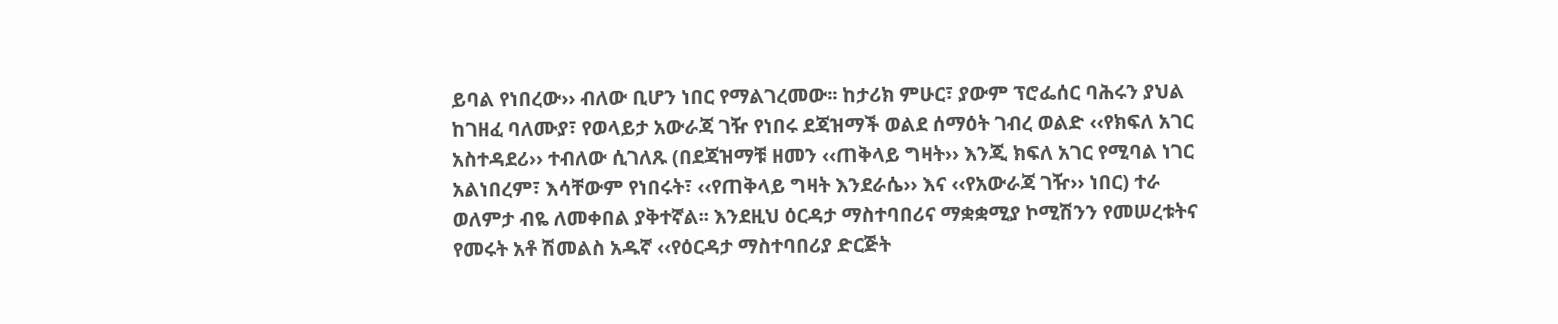ይባል የነበረው›› ብለው ቢሆን ነበር የማልገረመው፡፡ ከታሪክ ምሁር፣ ያውም ፕሮፌሰር ባሕሩን ያህል ከገዘፈ ባለሙያ፣ የወላይታ አውራጃ ገዥ የነበሩ ደጃዝማች ወልደ ሰማዕት ገብረ ወልድ ‹‹የክፍለ አገር አስተዳደሪ›› ተብለው ሲገለጹ (በደጃዝማቹ ዘመን ‹‹ጠቅላይ ግዛት›› እንጂ ክፍለ አገር የሚባል ነገር አልነበረም፣ እሳቸውም የነበሩት፣ ‹‹የጠቅላይ ግዛት እንደራሴ›› እና ‹‹የአውራጃ ገዥ›› ነበር) ተራ ወለምታ ብዬ ለመቀበል ያቅተኛል፡፡ እንደዚህ ዕርዳታ ማስተባበሪና ማቋቋሚያ ኮሚሽንን የመሠረቱትና የመሩት አቶ ሽመልስ አዱኛ ‹‹የዕርዳታ ማስተባበሪያ ድርጅት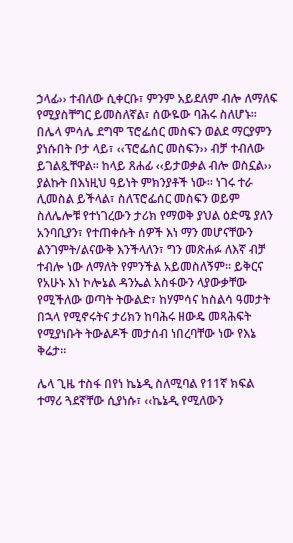ኃላፊ›› ተብለው ሲቀርቡ፣ ምንም አይደለም ብሎ ለማለፍ የሚያስቸግር ይመስለኛል፣ ሰውዬው ባሕሩ ስለሆኑ፡፡ በሌላ ምሳሌ ደግሞ ፕሮፌሰር መስፍን ወልደ ማርያምን ያነሱበት ቦታ ላይ፣ ‹‹ፕሮፌሰር መስፍን›› ብቻ ተብለው ይገልጿቸዋል፡፡ ከላይ ጸሐፊ ‹‹ይታወቃል ብሎ ወስኗል›› ያልኩት በእነዚህ ዓይነት ምክንያቶች ነው፡፡ ነገሩ ተራ ሊመስል ይችላል፣ ስለፕሮፌሰር መስፍን ወይም ስለሌሎቹ የተነገረውን ታሪክ የማወቅ ያህል ዕድሜ ያለን አንባቢያን፣ የተጠቀሱት ሰዎች እነ ማን መሆናቸውን ልንገምት/ልናውቅ እንችላለን፣ ግን መጽሐፉ ለእኛ ብቻ ተብሎ ነው ለማለት የምንችል አይመስለኝም፡፡ ይቅርና የአሁኑ እነ ኮሎኔል ዳንኤል አስፋውን ላያውቃቸው የሚችለው ወጣት ትውልድ፣ ከሃምሳና ከስልሳ ዓመታት በኋላ የሚኖሩትና ታሪክን ከባሕሩ ዘውዴ መጻሕፍት የሚያነቡት ትውልዶች መታሰብ ነበረባቸው ነው የእኔ ቅሬታ፡፡

ሌላ ጊዜ ተስፋ በየነ ኬኔዲ ስለሚባል የ11ኛ ክፍል ተማሪ ጓደኛቸው ሲያነሱ፣ ‹‹ኬኔዲ የሚለውን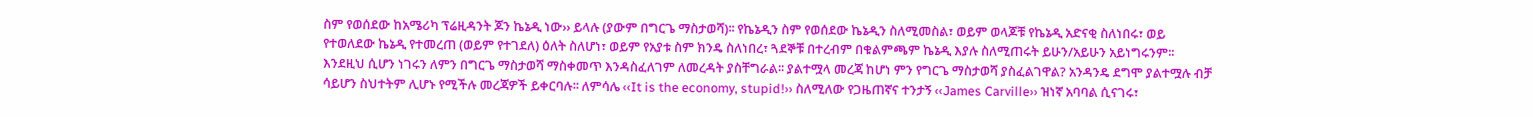ስም የወሰደው ከአሜሪካ ፕሬዚዳንት ጆን ኬኔዲ ነው›› ይላሉ (ያውም በግርጌ ማስታወሻ)፡፡ የኬኔዲን ስም የወሰደው ኬኔዲን ስለሚመስል፣ ወይም ወላጆቹ የኬኔዲ አድናቂ ስለነበሩ፣ ወይ የተወለደው ኬኔዲ የተመረጠ (ወይም የተገደለ) ዕለት ስለሆነ፣ ወይም የአያቱ ስም ክንዴ ስለነበረ፣ ጓደኞቹ በተረብም በቁልምጫም ኬኔዲ እያሉ ስለሚጠሩት ይሁን/አይሁን አይነግሩንም፡፡ እንደዚህ ሲሆን ነገሩን ለምን በግርጌ ማስታወሻ ማስቀመጥ እንዳስፈለገም ለመረዳት ያስቸግራል፡፡ ያልተሟላ መረጃ ከሆነ ምን የግርጌ ማስታወሻ ያስፈልገዋል? አንዳንዴ ደግሞ ያልተሟሉ ብቻ ሳይሆን ስህተትም ሊሆኑ የሚችሉ መረጃዎች ይቀርባሉ፡፡ ለምሳሌ ‹‹It is the economy, stupid!›› ስለሚለው የጋዜጠኛና ተንታኝ ‹‹James Carville›› ዝነኛ አባባል ሲናገሩ፣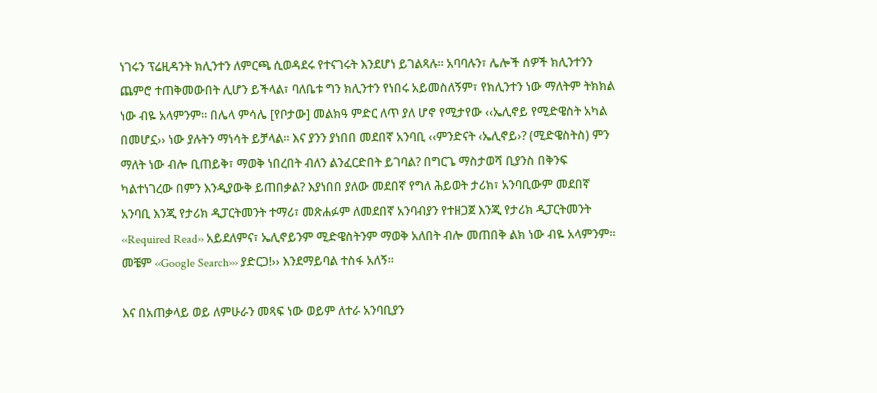ነገሩን ፕሬዚዳንት ክሊንተን ለምርጫ ሲወዳደሩ የተናገሩት እንደሆነ ይገልጻሉ፡፡ አባባሉን፣ ሌሎች ሰዎች ክሊንተንን ጨምሮ ተጠቅመውበት ሊሆን ይችላል፣ ባለቤቱ ግን ክሊንተን የነበሩ አይመስለኝም፣ የክሊንተን ነው ማለትም ትክክል ነው ብዬ አላምንም፡፡ በሌላ ምሳሌ [የቦታው] መልክዓ ምድር ለጥ ያለ ሆኖ የሚታየው ‹‹ኤሊኖይ የሚድዌስት አካል በመሆኗ›› ነው ያሉትን ማነሳት ይቻላል፡፡ እና ያንን ያነበበ መደበኛ አንባቢ ‹‹ምንድናት ‹ኤሊኖይ›? (ሚድዌስትስ) ምን ማለት ነው ብሎ ቢጠይቅ፣ ማወቅ ነበረበት ብለን ልንፈርድበት ይገባል? በግርጌ ማስታወሻ ቢያንስ በቅንፍ ካልተነገረው በምን እንዲያውቅ ይጠበቃል? እያነበበ ያለው መደበኛ የግለ ሕይወት ታሪክ፣ አንባቢውም መደበኛ አንባቢ እንጂ የታሪክ ዲፓርትመንት ተማሪ፣ መጽሐፉም ለመደበኛ አንባብያን የተዘጋጀ እንጂ የታሪክ ዲፓርትመንት ‹‹Required Read›› አይደለምና፣ ኤሊኖይንም ሚድዌስትንም ማወቅ አለበት ብሎ መጠበቅ ልክ ነው ብዬ አላምንም፡፡ መቼም ‹‹Google Search››› ያድርጋ!›› እንደማይባል ተስፋ አለኝ፡፡

እና በአጠቃላይ ወይ ለምሁራን መጻፍ ነው ወይም ለተራ አንባቢያን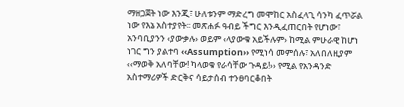ማዘጋጀት ነው እንጂ፣ ሁለቱንም ማድረግ መሞከር አስፈላጊ ሳንካ ፈጥሯል ነው የእኔ አስተያየት፡፡ መጽሐፉ ዓብይ ችግር እንዲፈጠርበት የሆነው፣ አንባቢያንን ‹ያውቃሉ› ወይም ‹ላያውቁ አይችሉም› ከሚል ምሁራዊ ከሆነ ነገር ግን ያልተባ ‹‹Assumption›› የሚነሳ መምሰሉ፣ አለበለዚያም ‹‹ማወቅ አለባቸው! ካላወቁ የራሳቸው ጉዳይ!›› የሚል የአንዳንድ አስተማሪዎች ድርቅና ሳይታሰብ ተንፀባርቆበት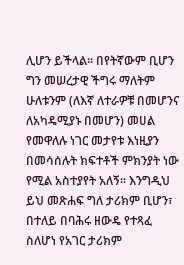ሊሆን ይችላል፡፡ በየትኛውም ቢሆን ግን መሠረታዊ ችግሩ ማለትም ሁለቱንም (ለእኛ ለተራዎቹ በመሆንና ለአካዴሚያኑ በመሆን) መሀል የመዋለሉ ነገር መታየቱ እነዚያን በመሳሰሉት ክፍተቶች ምክንያት ነው የሚል አስተያየት አለኝ፡፡ እንግዲህ ይህ መጽሐፍ ግለ ታሪክም ቢሆን፣ በተለይ በባሕሩ ዘውዴ የተጻፈ ስለሆነ የአገር ታሪክም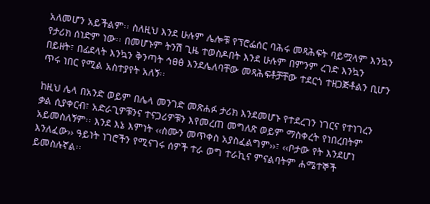አለመሆን አይችልም፡፡ ስለዚህ እንደ ሁሉም ሌሎቹ የፕሮፌሰር ባሕሩ መጻሕፍት ባይሟላም እንኳን የታሪክ ሰነድም ነው፡፡ በመሆኑም ትንሽ ጊዜ ተወስዶበት እንደ ሁሉም በምንም ረገድ እንኳን በይዘት፣ በፊደላት እንኳን ቅንጣት ኅፀፅ እንደሌለባቸው መጻሕፍቶቻቸው ተደርጎ ተዘጋጅቶልን ቢሆን ጥሩ ነበር የሚል አስተያየት አለኝ፡፡

ከዚህ ሌላ በአንድ ወይም በሌላ መንገድ መጽሐፉ ታሪክ እንደመሆኑ የተደረገን ነገርና የተነገረን ቃል ሲያቀርብ፣ አድራጊዎቹንና ተናጋሪዎቹን እየመረጠ መግለጽ ወይም ማስቀረት የነበረበትም አይመስለኝም፡፡ እንደ እኔ እምነት ‹‹ስሙን መጥቀስ አያስፈልግም››፣ ‹‹ቦታው የት እንደሆነ እንለፈው›› ዓይነት ነገሮችን የሚናገሩ ሰዎች ተራ ወግ ተራኪና ምናልባትም ሐሜተኞች ይመስሉኛል፡፡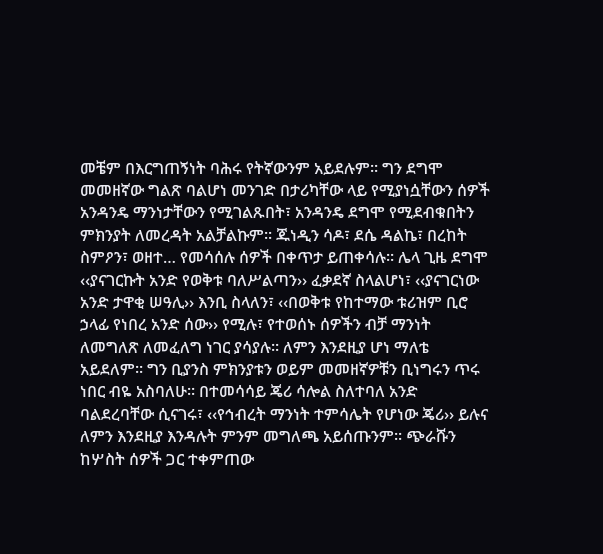መቼም በእርግጠኝነት ባሕሩ የትኛውንም አይደሉም፡፡ ግን ደግሞ መመዘኛው ግልጽ ባልሆነ መንገድ በታሪካቸው ላይ የሚያነሷቸውን ሰዎች አንዳንዴ ማንነታቸውን የሚገልጹበት፣ አንዳንዴ ደግሞ የሚደብቁበትን ምክንያት ለመረዳት አልቻልኩም፡፡ ጁነዲን ሳዶ፣ ደሴ ዳልኬ፣ በረከት ስምዖን፣ ወዘተ… የመሳሰሉ ሰዎች በቀጥታ ይጠቀሳሉ፡፡ ሌላ ጊዜ ደግሞ ‹‹ያናገርኩት አንድ የወቅቱ ባለሥልጣን›› ፈቃደኛ ስላልሆነ፣ ‹‹ያናገርነው አንድ ታዋቂ ሠዓሊ›› እንቢ ስላለን፣ ‹‹በወቅቱ የከተማው ቱሪዝም ቢሮ ኃላፊ የነበረ አንድ ሰው›› የሚሉ፣ የተወሰኑ ሰዎችን ብቻ ማንነት ለመግለጽ ለመፈለግ ነገር ያሳያሉ፡፡ ለምን እንደዚያ ሆነ ማለቴ አይደለም፡፡ ግን ቢያንስ ምክንያቱን ወይም መመዘኛዎቹን ቢነግሩን ጥሩ ነበር ብዬ አስባለሁ፡፡ በተመሳሳይ ጄሪ ሳሎል ስለተባለ አንድ ባልደረባቸው ሲናገሩ፣ ‹‹የኅብረት ማንነት ተምሳሌት የሆነው ጄሪ›› ይሉና ለምን እንደዚያ እንዳሉት ምንም መግለጫ አይሰጡንም፡፡ ጭራሹን ከሦስት ሰዎች ጋር ተቀምጠው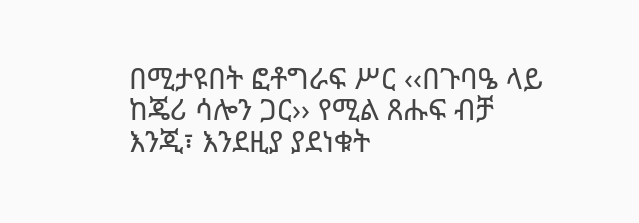በሚታዩበት ፎቶግራፍ ሥር ‹‹በጉባዔ ላይ ከጄሪ ሳሎን ጋር›› የሚል ጸሑፍ ብቻ እንጂ፣ እንደዚያ ያደነቁት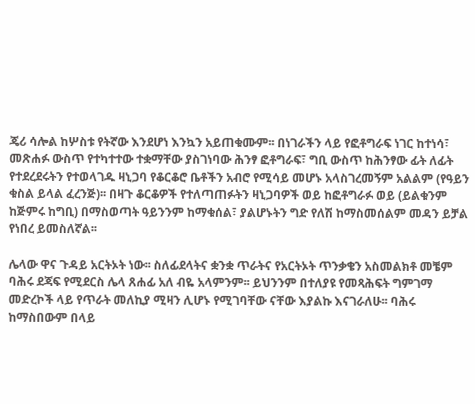ጄሪ ሳሎል ከሦስቱ የትኛው እንደሆነ እንኳን አይጠቁሙም፡፡ በነገራችን ላይ የፎቶግራፍ ነገር ከተነሳ፣ መጽሐፉ ውስጥ የተካተተው ተቋማቸው ያስገነባው ሕንፃ ፎቶግራፍ፣ ግቢ ውስጥ ከሕንፃው ፊት ለፊት የተደረደሩትን የተወላገዱ ዛኒጋባ የቆርቆሮ ቤቶችን አብሮ የሚሳይ መሆኑ አላስገረመኝም አልልም (የዓይን ቁስል ይላል ፈረንጅ)፡፡ በዛጉ ቆርቆዎች የተለጣጠፉትን ዛኒጋባዎች ወይ ከፎቶግራፉ ወይ (ይልቁንም ከጅምሩ ከግቢ) በማስወጣት ዓይንንም ከማቁሰል፣ ያልሆኑትን ግድ የለሽ ከማስመሰልም መዳን ይቻል የነበረ ይመስለኛል፡፡

ሌላው ዋና ጉዳይ አርትኦት ነው፡፡ ስለፊደላትና ቋንቋ ጥራትና የአርትኦት ጥንቃቄን አስመልክቶ መቼም ባሕሩ ደጃፍ የሚደርስ ሌላ ጸሐፊ አለ ብዬ አላምንም፡፡ ይህንንም በተለያዩ የመጻሕፍት ግምገማ መድረኮች ላይ የጥራት መለኪያ ሚዛን ሊሆኑ የሚገባቸው ናቸው እያልኩ እናገራለሁ፡፡ ባሕሩ ከማስበውም በላይ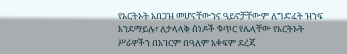የአርትኦት አበጋዝ መሆናቸውንና ዓይኖቻቸውም ለግድፈት ዝንፍ እንደማይሉ፣ ለታላላቅ ሰነዶች ቁጥር የሌላቸው የአርትኦት ሥራዎችን በአገርም በዓለም አቀፍም ደረጃ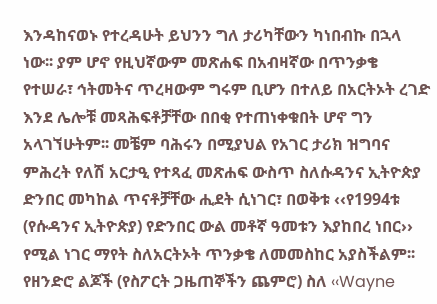እንዳከናወኑ የተረዳሁት ይህንን ግለ ታሪካቸውን ካነበብኩ በኋላ ነው፡፡ ያም ሆኖ የዚህኛውም መጽሐፍ በአብዛኛው በጥንቃቄ የተሠራ፣ ኅትመትና ጥረዛውም ግሩም ቢሆን በተለይ በአርትኦት ረገድ እንደ ሌሎቹ መጻሕፍቶቻቸው በበቂ የተጠነቀቁበት ሆኖ ግን አላገኘሁትም፡፡ መቼም ባሕሩን በሚያህል የአገር ታሪክ ዝግባና ምሕረት የለሽ አርታዒ የተጻፈ መጽሐፍ ውስጥ ስለሱዳንና ኢትዮጵያ ድንበር መካከል ጥናቶቻቸው ሒደት ሲነገር፣ በወቅቱ ‹‹የ1994ቱ (የሱዳንና ኢትዮጵያ) የድንበር ውል መቶኛ ዓመቱን እያከበረ ነበር›› የሚል ነገር ማየት ስለአርትኦት ጥንቃቄ ለመመስከር አያስችልም፡፡ የዘንድሮ ልጆች (የስፖርት ጋዜጠኞችን ጨምሮ) ስለ ‹‹Wayne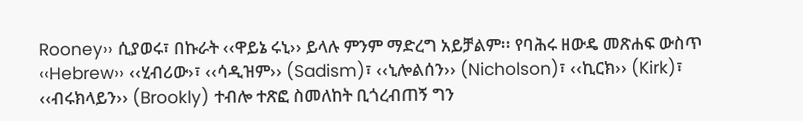Rooney›› ሲያወሩ፣ በኩራት ‹‹ዋይኔ ሩኒ›› ይላሉ ምንም ማድረግ አይቻልም፡፡ የባሕሩ ዘውዴ መጽሐፍ ውስጥ ‹‹Hebrew›› ‹‹ሂብሪው›፣ ‹‹ሳዲዝም›› (Sadism)፣ ‹‹ኒሎልሰን›› (Nicholson)፣ ‹‹ኪርክ›› (Kirk)፣ ‹‹ብሩክላይን›› (Brookly) ተብሎ ተጽፎ ስመለከት ቢጎረብጠኝ ግን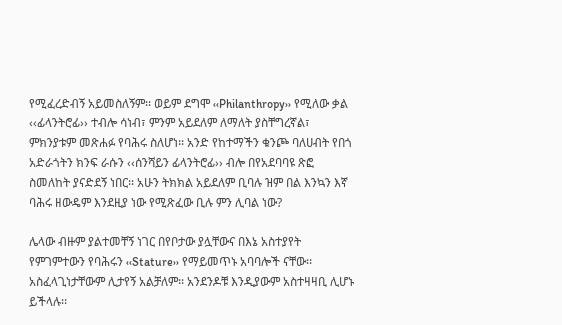የሚፈረድብኝ አይመስለኝም፡፡ ወይም ደግሞ ‹‹Philanthropy›› የሚለው ቃል ‹‹ፊላንትሮፊ›› ተብሎ ሳነብ፣ ምንም አይደለም ለማለት ያስቸግረኛል፣ ምክንያቱም መጽሐፉ የባሕሩ ስለሆነ፡፡ አንድ የከተማችን ቁንጮ ባለሀብት የበጎ አድራጎትን ክንፍ ራሱን ‹‹ሰንሻይን ፊላንትሮፊ›› ብሎ በየአደባባዩ ጽፎ ስመለከት ያናድደኝ ነበር፡፡ አሁን ትክክል አይደለም ቢባሉ ዝም በል እንኳን እኛ ባሕሩ ዘውዴም እንደዚያ ነው የሚጽፈው ቢሉ ምን ሊባል ነው?

ሌላው ብዙም ያልተመቸኝ ነገር በየቦታው ያሏቸውና በእኔ አስተያየት የምገምተውን የባሕሩን ‹‹Stature›› የማይመጥኑ አባባሎች ናቸው፡፡ አስፈላጊነታቸውም ሊታየኝ አልቻለም፡፡ አንደንዶቹ እንዲያውም አስተዛዛቢ ሊሆኑ ይችላሉ፡፡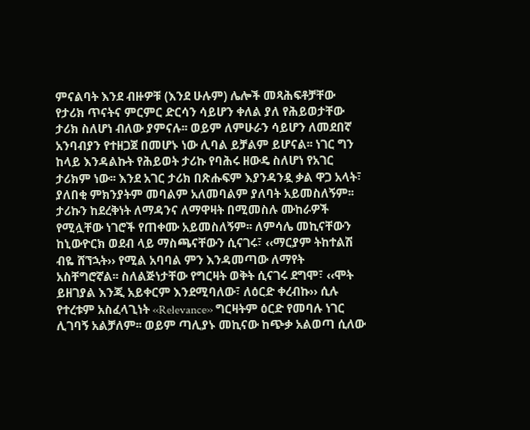ምናልባት እንደ ብዙዎቹ (እንደ ሁሉም) ሌሎች መጻሕፍቶቻቸው የታሪክ ጥናትና ምርምር ድርሳን ሳይሆን ቀለል ያለ የሕይወታቸው ታሪክ ስለሆነ ብለው ያምናሉ፡፡ ወይም ለምሁራን ሳይሆን ለመደበኛ አንባብያን የተዘጋጀ በመሆኑ ነው ሊባል ይቻልም ይሆናል፡፡ ነገር ግን ከላይ እንዳልኩት የሕይወት ታሪኩ የባሕሩ ዘውዴ ስለሆነ የአገር ታሪክም ነው፡፡ እንደ አገር ታሪክ በጽሑፍም እያንዳንዷ ቃል ዋጋ አላት፣ ያለበቂ ምክንያትም መባልም አለመባልም ያለባት አይመስለኝም፡፡ ታሪኩን ከደረቅነት ለማዳንና ለማዋዛት በሚመስሉ ሙከራዎች የሚሏቸው ነገሮች የጠቀሙ አይመስለኝም፡፡ ለምሳሌ መኪናቸውን ከኒውዮርክ ወደብ ላይ ማስጫናቸውን ሲናገሩ፣ ‹‹ማርያም ትከተልሽ ብዬ ሸኘኋት›› የሚል አባባል ምን እንዳመጣው ለማየት አስቸግሮኛል፡፡ ስለልጅነታቸው የግርዛት ወቅት ሲናገሩ ደግሞ፣ ‹‹ሞት ይዘገያል እንጂ አይቀርም እንደሚባለው፣ ለዕርድ ቀረብኩ›› ሲሉ የተረቱም አስፈላጊነት ‹‹Relevance›› ግርዛትም ዕርድ የመባሉ ነገር ሊገባኝ አልቻለም፡፡ ወይም ጣሊያኑ መኪናው ከጭቃ አልወጣ ሲለው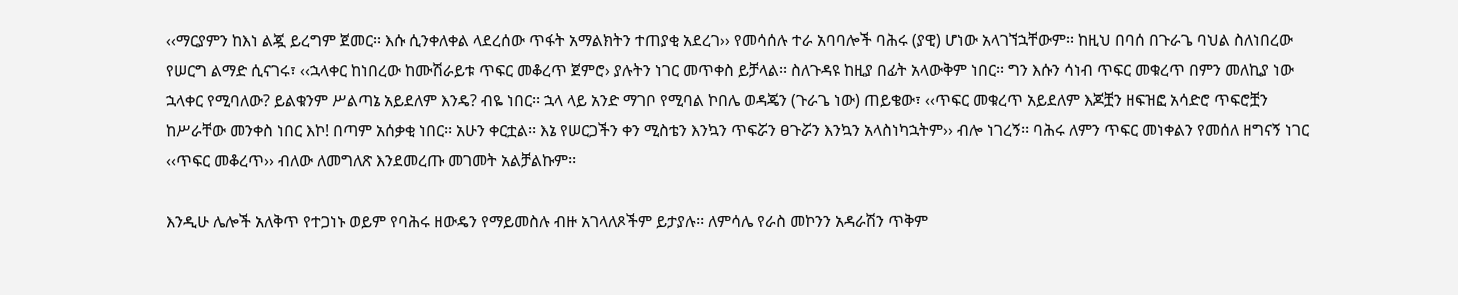‹‹ማርያምን ከእነ ልጇ ይረግም ጀመር፡፡ እሱ ሲንቀለቀል ላደረሰው ጥፋት አማልክትን ተጠያቂ አደረገ›› የመሳሰሉ ተራ አባባሎች ባሕሩ (ያዊ) ሆነው አላገኘኋቸውም፡፡ ከዚህ በባሰ በጉራጌ ባህል ስለነበረው የሠርግ ልማድ ሲናገሩ፣ ‹‹ኋላቀር ከነበረው ከሙሽራይቱ ጥፍር መቆረጥ ጀምሮ› ያሉትን ነገር መጥቀስ ይቻላል፡፡ ስለጉዳዩ ከዚያ በፊት አላውቅም ነበር፡፡ ግን እሱን ሳነብ ጥፍር መቁረጥ በምን መለኪያ ነው ኋላቀር የሚባለው? ይልቁንም ሥልጣኔ አይደለም እንዴ? ብዬ ነበር፡፡ ኋላ ላይ አንድ ማገቦ የሚባል ኮበሌ ወዳጄን (ጉራጌ ነው) ጠይቄው፣ ‹‹ጥፍር መቁረጥ አይደለም እጆቿን ዘፍዝፎ አሳድሮ ጥፍሮቿን ከሥራቸው መንቀስ ነበር እኮ! በጣም አሰቃቂ ነበር፡፡ አሁን ቀርቷል፡፡ እኔ የሠርጋችን ቀን ሚስቴን እንኳን ጥፍሯን ፀጉሯን እንኳን አላስነካኋትም›› ብሎ ነገረኝ፡፡ ባሕሩ ለምን ጥፍር መነቀልን የመሰለ ዘግናኝ ነገር ‹‹ጥፍር መቆረጥ›› ብለው ለመግለጽ እንደመረጡ መገመት አልቻልኩም፡፡

እንዲሁ ሌሎች አለቅጥ የተጋነኑ ወይም የባሕሩ ዘውዴን የማይመስሉ ብዙ አገላለጾችም ይታያሉ፡፡ ለምሳሌ የራስ መኮንን አዳራሽን ጥቅም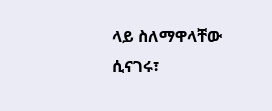ላይ ስለማዋላቸው ሲናገሩ፣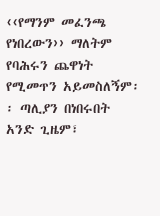‹‹የማንም መፈንጫ የነበረውን›› ማለትም የባሕሩን ጨዋነት የሚመጥን አይመስለኝም፡፡ ጣሊያን በነበሩበት አንድ ጊዜም፣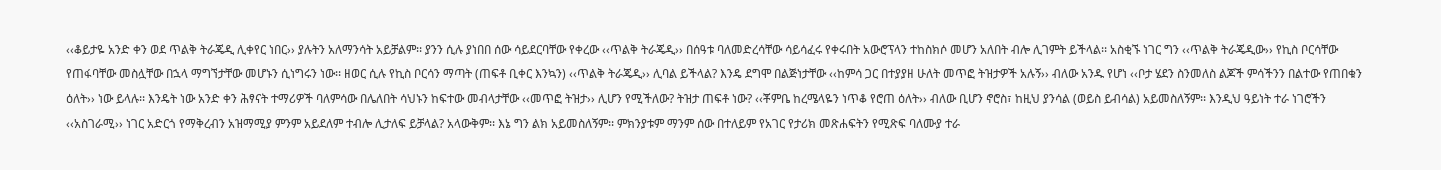‹‹ቆይታዬ አንድ ቀን ወደ ጥልቅ ትራጄዲ ሊቀየር ነበር›› ያሉትን አለማንሳት አይቻልም፡፡ ያንን ሲሉ ያነበበ ሰው ሳይደርባቸው የቀረው ‹‹ጥልቅ ትራጄዲ›› በሰዓቱ ባለመድረሳቸው ሳይሳፈሩ የቀሩበት አውሮፕላን ተከስክሶ መሆን አለበት ብሎ ሊገምት ይችላል፡፡ አስቂኙ ነገር ግን ‹‹ጥልቅ ትራጄዲው›› የኪስ ቦርሳቸው የጠፋባቸው መስሏቸው በኋላ ማግኘታቸው መሆኑን ሲነግሩን ነው፡፡ ዘወር ሲሉ የኪስ ቦርሳን ማጣት (ጠፍቶ ቢቀር እንኳን) ‹‹ጥልቅ ትራጄዲ›› ሊባል ይችላል? እንዴ ደግሞ በልጅነታቸው ‹‹ከምሳ ጋር በተያያዘ ሁለት መጥፎ ትዝታዎች አሉኝ›› ብለው አንዱ የሆነ ‹‹ቦታ ሄደን ስንመለስ ልጆች ምሳችንን በልተው የጠበቁን ዕለት›› ነው ይላሉ፡፡ እንዴት ነው አንድ ቀን ሕፃናት ተማሪዎች ባለምሳው በሌለበት ሳህኑን ከፍተው መብላታቸው ‹‹መጥፎ ትዝታ›› ሊሆን የሚችለው? ትዝታ ጠፍቶ ነው? ‹‹ቾምቤ ከረሜላዬን ነጥቆ የሮጠ ዕለት›› ብለው ቢሆን ኖሮስ፣ ከዚህ ያንሳል (ወይስ ይብሳል) አይመስለኝም፡፡ እንዲህ ዓይነት ተራ ነገሮችን ‹‹አስገራሚ›› ነገር አድርጎ የማቅረብን አዝማሚያ ምንም አይደለም ተብሎ ሊታለፍ ይቻላል? አላውቅም፡፡ እኔ ግን ልክ አይመስለኝም፡፡ ምክንያቱም ማንም ሰው በተለይም የአገር የታሪክ መጽሐፍትን የሚጽፍ ባለሙያ ተራ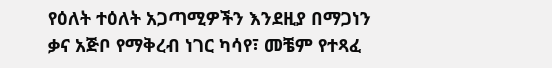የዕለት ተዕለት አጋጣሚዎችን እንደዚያ በማጋነን ቃና አጅቦ የማቅረብ ነገር ካሳየ፣ መቼም የተጻፈ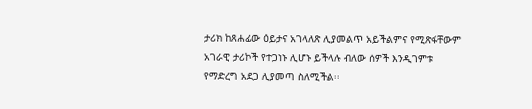ታሪክ ከጸሐፊው ዕይታና አገላለጽ ሊያመልጥ አይችልምና የሚጽፋቸውም አገራዊ ታሪኮች የተጋነኑ ሊሆኑ ይችላሉ ብለው ሰዎች እንዲገምቱ የማድረግ አደጋ ሊያመጣ ስለሚችል፡፡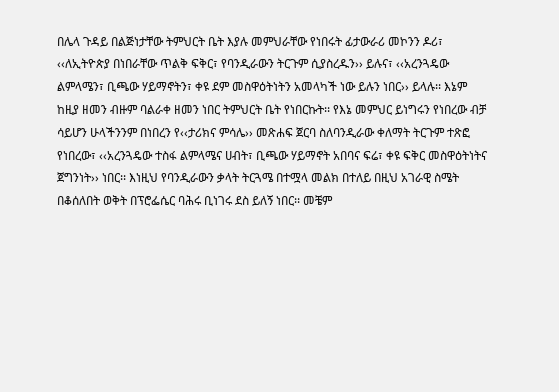በሌላ ጉዳይ በልጅነታቸው ትምህርት ቤት እያሉ መምህራቸው የነበሩት ፊታውራሪ መኮንን ዶሪ፣ ‹‹ለኢትዮጵያ በነበራቸው ጥልቅ ፍቅር፣ የባንዲራውን ትርጉም ሲያስረዱን›› ይሉና፣ ‹‹አረንጓዴው ልምላሜን፣ ቢጫው ሃይማኖትን፣ ቀዩ ደም መስዋዕትነትን አመላካች ነው ይሉን ነበር›› ይላሉ፡፡ እኔም ከዚያ ዘመን ብዙም ባልራቀ ዘመን ነበር ትምህርት ቤት የነበርኩት፡፡ የእኔ መምህር ይነግሩን የነበረው ብቻ ሳይሆን ሁላችንንም በነበረን የ‹‹ታሪክና ምሳሌ›› መጽሐፍ ጀርባ ስለባንዲራው ቀለማት ትርጉም ተጽፎ የነበረው፣ ‹‹አረንጓዴው ተስፋ ልምላሜና ሀብት፣ ቢጫው ሃይማኖት አበባና ፍሬ፣ ቀዩ ፍቅር መስዋዕትነትና ጀግንነት›› ነበር፡፡ እነዚህ የባንዲራውን ቃላት ትርጓሜ በተሟላ መልክ በተለይ በዚህ አገራዊ ስሜት በቆሰለበት ወቅት በፕሮፌሴር ባሕሩ ቢነገሩ ደስ ይለኝ ነበር፡፡ መቼም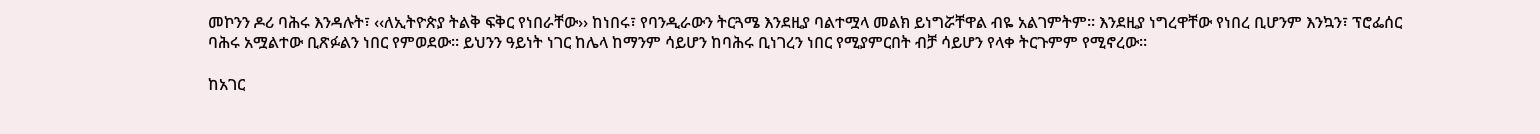መኮንን ዶሪ ባሕሩ እንዳሉት፣ ‹‹ለኢትዮጵያ ትልቅ ፍቅር የነበራቸው›› ከነበሩ፣ የባንዲራውን ትርጓሜ እንደዚያ ባልተሟላ መልክ ይነግሯቸዋል ብዬ አልገምትም፡፡ እንደዚያ ነግረዋቸው የነበረ ቢሆንም እንኳን፣ ፕሮፌሰር ባሕሩ አሟልተው ቢጽፉልን ነበር የምወደው፡፡ ይህንን ዓይነት ነገር ከሌላ ከማንም ሳይሆን ከባሕሩ ቢነገረን ነበር የሚያምርበት ብቻ ሳይሆን የላቀ ትርጉምም የሚኖረው፡፡

ከአገር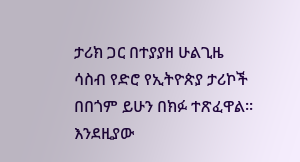ታሪክ ጋር በተያያዘ ሁልጊዜ ሳስብ የድሮ የኢትዮጵያ ታሪኮች በበጎም ይሁን በክፉ ተጽፈዋል፡፡ እንደዚያው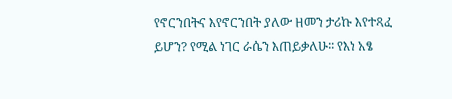የኖርንበትና እየኖርንበት ያለው ዘመን ታሪኩ እየተጻፈ ይሆን? የሚል ነገር ራሴን እጠይቃለሁ፡፡ የእነ አፄ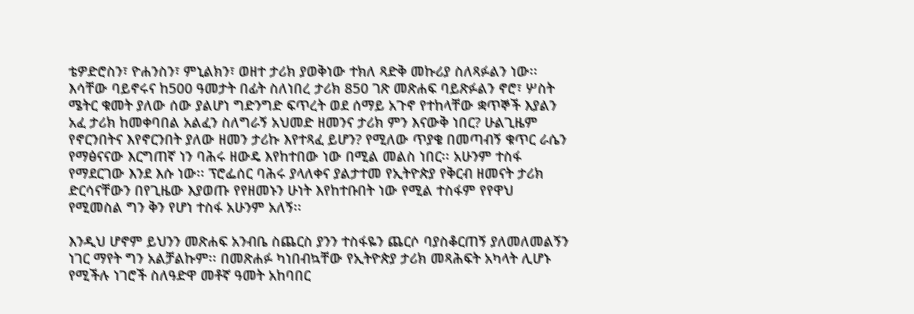ቴዎድሮስን፣ ዮሐንስን፣ ምኒልክን፣ ወዘተ ታሪክ ያወቅነው ተክለ ጻድቅ መኩሪያ ስለጻፉልን ነው፡፡ እሳቸው ባይኖሩና ከ500 ዓመታት በፊት ስለነበረ ታሪክ 850 ገጽ መጽሐፍ ባይጽፉልን ኖሮ፣ ሦስት ሜትር ቁመት ያለው ሰው ያልሆነ ግድንግድ ፍጥረት ወደ ሰማይ አጉኖ የተከላቸው ቋጥኞች እያልን አፈ ታሪክ ከመቀባበል አልፈን ስለግራኝ አህመድ ዘመንና ታሪክ ምን እናውቅ ነበር? ሁልጊዜም የኖርንበትና እየኖርንበት ያለው ዘመን ታሪኩ እየተጻፈ ይሆን? የሚለው ጥያቄ በመጣብኝ ቁጥር ራሴን የማፅናናው እርግጠኛ ነን ባሕሩ ዘውዴ እየከተበው ነው በሚል መልስ ነበር፡፡ አሁንም ተስፋ የማደርገው እንደ እሱ ነው፡፡ ፕሮፌሰር ባሕሩ ያላለቀና ያልታተመ የኢትዮጵያ የቅርብ ዘመናት ታሪክ ድርሳናቸውን በየጊዜው እያወጡ የየዘመኑን ሁነት እየከተቡበት ነው የሚል ተስፋም የየዋህ የሚመስል ግን ቅን የሆነ ተስፋ አሁንም አለኝ፡፡

እንዲህ ሆኖም ይህንን መጽሐፍ አንብቤ ስጨርስ ያንን ተስፋዬን ጨርሶ ባያስቆርጠኝ ያለመለመልኝን ነገር ማየት ግን አልቻልኩም፡፡ በመጽሐፉ ካነበብኳቸው የኢትዮጵያ ታሪክ መጻሕፍት አካላት ሊሆኑ የሚችሉ ነገሮች ስለዓድዋ መቶኛ ዓመት አከባበር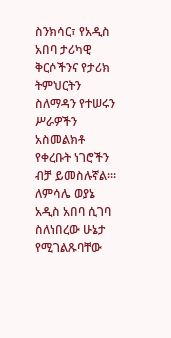ስንክሳር፣ የአዲስ አበባ ታሪካዊ ቅርሶችንና የታሪክ ትምህርትን ስለማዳን የተሠሩን ሥራዎችን አስመልክቶ የቀረቡት ነገሮችን ብቻ ይመስሉኛል፡፡፡ ለምሳሌ ወያኔ አዲስ አበባ ሲገባ ስለነበረው ሁኔታ የሚገልጹባቸው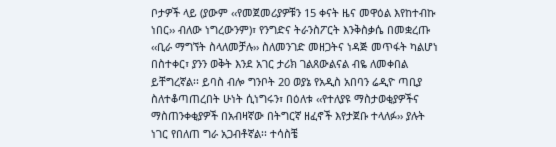ቦታዎች ላይ (ያውም ‹‹የመጀመሪያዎቹን 15 ቀናት ዜና መዋዕል እየከተብኩ ነበር›› ብለው ነግረውንም)፣ የንግድና ትራንስፖርት እንቅስቃሴ በመቋረጡ ‹‹ቢራ ማግኘት ስላለመቻሉ›› ስለመንገድ መዘጋትና ነዳጅ መጥፋት ካልሆነ በስተቀር፣ ያንን ወቅት እንደ አገር ታሪክ ገልጸውልናል ብዬ ለመቀበል ይቸግረኛል፡፡ ይባስ ብሎ ግንቦት 20 ወያኔ የአዲስ አበባን ሬዲዮ ጣቢያ ስለተቆጣጠረበት ሁነት ሲነግሩን፣ በዕለቱ ‹‹የተለያዩ ማስታወቂያዎችና ማስጠንቀቂያዎች በአብዛኛው በትግርኛ ዘፈኖች እየታጀቡ ተላለፉ›› ያሉት ነገር የበለጠ ግራ አጋብቶኛል፡፡ ተሳስቼ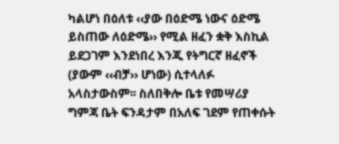ካልሆነ በዕለቱ ‹‹ያው በዕድሜ ነውና ዕድሜ ይስጠው ለዕድሜ›› የሚል ዘፈን ቋቅ እስኪል ይደጋገም እንደነበረ እንጂ የትግርኛ ዘፈኖች (ያውም ‹‹ብቻ›› ሆነው) ሲተላለፉ አላስታውስም፡፡ ስለበቅሎ ቤቱ የመሣሪያ ግምጃ ቤት ፍንዳታም በአለፍ ገደም የጠቀሱት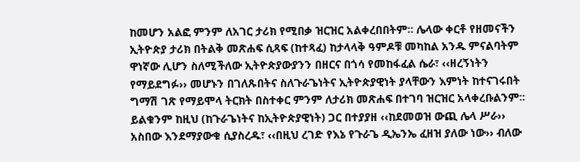ከመሆን አልፎ ምንም ለአገር ታሪክ የሚበቃ ዝርዝር አልቀረበበትም፡፡ ሌላው ቀርቶ የዘመናችን ኢትዮጵያ ታሪክ በትልቅ መጽሐፍ ሲጻፍ (ከተጻፈ) ከታላላቅ ዓምዶቹ መካከል አንዱ ምናልባትም ዋነኛው ሊሆን ስለሚችለው ኢትዮጵያውያንን በዘርና በጎሳ የመከፋፈል ሴራ፣ ‹‹ዘረኝነትን የማይደግፉ›› መሆኑን በገለጹበትና ስለጉራጌነትና ኢትዮጵያዊነት ያላቸውን እምነት ከተናገሩበት ግማሽ ገጽ የማይሞላ ትርክት በስተቀር ምንም ለታሪክ መጽሐፍ በተገባ ዝርዝር አላቀረቡልንም፡፡ ይልቁንም ከዚህ (ከጉራጌነትና ከኢትዮጵያዊነት) ጋር በተያያዘ ‹‹ከደመወዝ ውጪ ሌላ ሥራ›› አስበው እንደማያውቁ ሲያስረዱ፣ ‹‹በዚህ ረገድ የእኔ የጉራጌ ዲኤንኤ ፈዘዝ ያለው ነው›› ብለው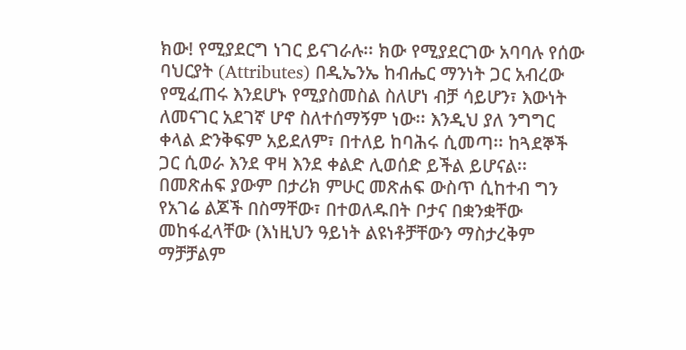ክው! የሚያደርግ ነገር ይናገራሉ፡፡ ክው የሚያደርገው አባባሉ የሰው ባህርያት (Attributes) በዲኤንኤ ከብሔር ማንነት ጋር አብረው የሚፈጠሩ እንደሆኑ የሚያስመስል ስለሆነ ብቻ ሳይሆን፣ እውነት ለመናገር አደገኛ ሆኖ ስለተሰማኝም ነው፡፡ እንዲህ ያለ ንግግር ቀላል ድንቅፍም አይደለም፣ በተለይ ከባሕሩ ሲመጣ፡፡ ከጓደኞች ጋር ሲወራ እንደ ዋዛ እንደ ቀልድ ሊወሰድ ይችል ይሆናል፡፡ በመጽሐፍ ያውም በታሪክ ምሁር መጽሐፍ ውስጥ ሲከተብ ግን የአገሬ ልጆች በስማቸው፣ በተወለዱበት ቦታና በቋንቋቸው መከፋፈላቸው (እነዚህን ዓይነት ልዩነቶቻቸውን ማስታረቅም ማቻቻልም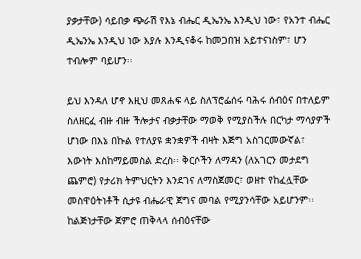ያቃታቸው) ሳይበቃ ጭራሽ የእኔ ብሔር ዲኤንኤ እንዲህ ነው፣ የአንተ ብሔር ዲኤንኤ እንዲህ ነው እያሉ እንዲናቆሩ ከመጋበዝ አይተናነስም፣ ሆን ተብሎም ባይሆን፡፡

ይህ እንዳለ ሆኖ እዚህ መጸሐፍ ላይ ስለፕሮፌሰሩ ባሕሩ ሰብዕና በተለይም ስለዘርፈ ብዙ ብዙ ችሎታና ብቃታቸው ማወቅ የሚያስችሉ በርካታ ማሳያዎች ሆነው በእኔ በኩል የተለያዩ ቋንቋዎች ብዛት እጅግ አስገርመውኛል፣ እውነት እስከማይመስል ድረስ፡፡ ቅርሶችን ለማዳን (ለአገርን መታደግ ጨምሮ) የታሪክ ትምህርትን እንደገና ለማስጀመር፣ ወዘተ የከፈሏቸው መስዋዕትነቶች ሲታዩ ብሔራዊ ጀግና መባል የሚያንሳቸው አይሆንም፡፡ ከልጅነታቸው ጀምሮ ጠቅላላ ሰብዕናቸው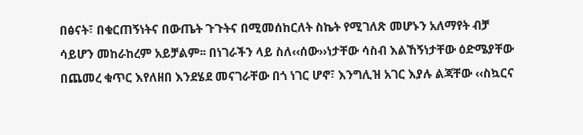በፅናት፣ በቁርጠኝነትና በውጤት ጉጉትና በሚመሰከርለት ስኬት የሚገለጽ መሆኑን አለማየት ብቻ ሳይሆን መከራከረም አይቻልም፡፡ በነገራችን ላይ ስለ‹‹ሰው››ነታቸው ሳስብ እልኸኝነታቸው ዕድሜያቸው በጨመረ ቁጥር እየለዘበ እንደሄደ መናገራቸው በጎ ነገር ሆኖ፣ እንግሊዝ አገር እያሉ ልጃቸው ‹‹ስኳርና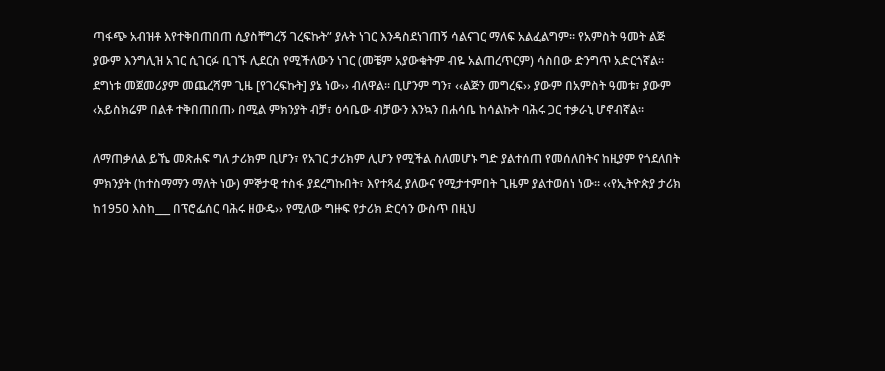ጣፋጭ አብዝቶ እየተቅበጠበጠ ሲያስቸግረኝ ገረፍኩት” ያሉት ነገር እንዳስደነገጠኝ ሳልናገር ማለፍ አልፈልግም፡፡ የአምስት ዓመት ልጅ ያውም እንግሊዝ አገር ሲገርፉ ቢገኙ ሊደርስ የሚችለውን ነገር (መቼም አያውቁትም ብዬ አልጠረጥርም) ሳስበው ድንግጥ አድርጎኛል፡፡ ደግነቱ መጀመሪያም መጨረሻም ጊዜ [የገረፍኩት] ያኔ ነው›› ብለዋል፡፡ ቢሆንም ግን፣ ‹‹ልጅን መግረፍ›› ያውም በአምስት ዓመቱ፣ ያውም ‹አይስክሬም በልቶ ተቅበጠበጠ› በሚል ምክንያት ብቻ፣ ዕሳቤው ብቻውን እንኳን በሐሳቤ ከሳልኩት ባሕሩ ጋር ተቃራኒ ሆኖብኛል፡፡

ለማጠቃለል ይኼ መጽሐፍ ግለ ታሪክም ቢሆን፣ የአገር ታሪክም ሊሆን የሚችል ስለመሆኑ ግድ ያልተሰጠ የመሰለበትና ከዚያም የጎደለበት ምክንያት (ከተስማማን ማለት ነው) ምኞታዊ ተስፋ ያደረግኩበት፣ እየተጻፈ ያለውና የሚታተምበት ጊዜም ያልተወሰነ ነው፡፡ ‹‹የኢትዮጵያ ታሪክ ከ1950 እስከ___ በፕሮፌሰር ባሕሩ ዘውዴ›› የሚለው ግዙፍ የታሪክ ድርሳን ውስጥ በዚህ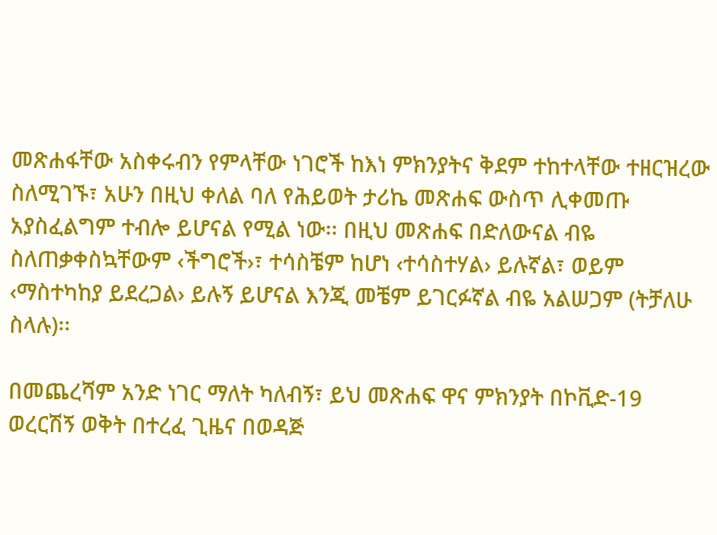መጽሐፋቸው አስቀሩብን የምላቸው ነገሮች ከእነ ምክንያትና ቅደም ተከተላቸው ተዘርዝረው ስለሚገኙ፣ አሁን በዚህ ቀለል ባለ የሕይወት ታሪኬ መጽሐፍ ውስጥ ሊቀመጡ አያስፈልግም ተብሎ ይሆናል የሚል ነው፡፡ በዚህ መጽሐፍ በድለውናል ብዬ ስለጠቃቀስኳቸውም ‹ችግሮች›፣ ተሳስቼም ከሆነ ‹ተሳስተሃል› ይሉኛል፣ ወይም ‹ማስተካከያ ይደረጋል› ይሉኝ ይሆናል እንጂ መቼም ይገርፉኛል ብዬ አልሠጋም (ትቻለሁ ስላሉ)፡፡

በመጨረሻም አንድ ነገር ማለት ካለብኝ፣ ይህ መጽሐፍ ዋና ምክንያት በኮቪድ-19 ወረርሽኝ ወቅት በተረፈ ጊዜና በወዳጅ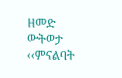ዘመድ ውትወታ ‹‹ምናልባት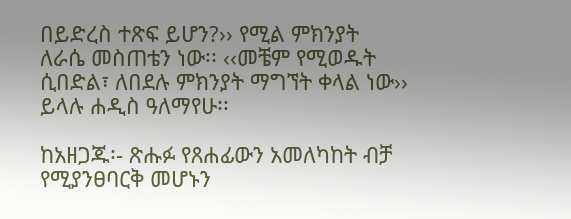በይድረስ ተጽፍ ይሆን?›› የሚል ምክንያት ለራሴ መስጠቴን ነው፡፡ ‹‹መቼም የሚወዱት ሲበድል፣ ለበደሉ ምክንያት ማግኘት ቀላል ነው›› ይላሉ ሐዲስ ዓለማየሁ፡፡

ከአዘጋጁ፡- ጽሑፉ የጸሐፊውን አመለካከት ብቻ የሚያንፀባርቅ መሆኑን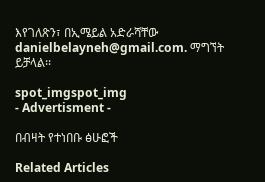እየገለጽን፣ በኢሜይል አድራሻቸው danielbelayneh@gmail.com. ማግኘት ይቻላል፡፡

spot_imgspot_img
- Advertisment -

በብዛት የተነበቡ ፅሁፎች

Related Articles